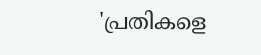'പ്രതികളെ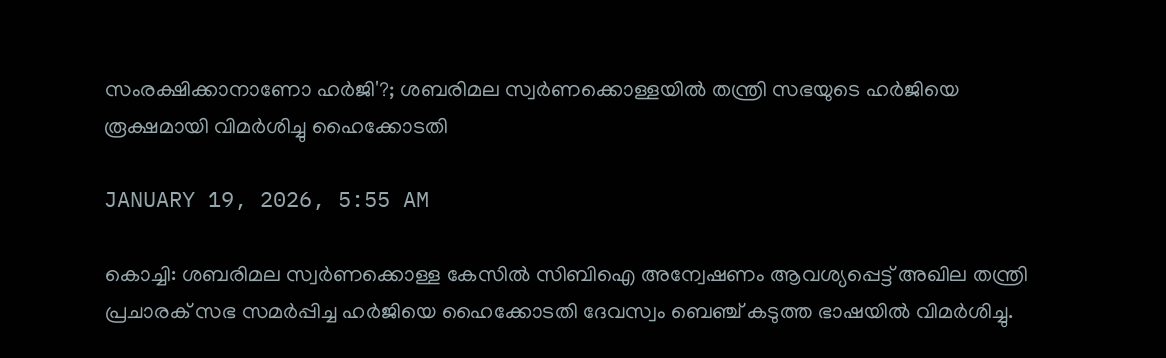സംരക്ഷിക്കാനാണോ ഹർജി'?; ശബരിമല സ്വര്‍ണക്കൊള്ളയിൽ തന്ത്രി സഭയുടെ ഹര്‍ജിയെ രൂക്ഷമായി വിമര്‍ശിച്ചു ഹൈക്കോടതി

JANUARY 19, 2026, 5:55 AM

കൊച്ചി: ശബരിമല സ്വർണക്കൊള്ള കേസിൽ സിബിഐ അന്വേഷണം ആവശ്യപ്പെട്ട് അഖില തന്ത്രി പ്രചാരക് സഭ സമർപ്പിച്ച ഹർജിയെ ഹൈക്കോടതി ദേവസ്വം ബെഞ്ച് കടുത്ത ഭാഷയിൽ വിമർശിച്ചു.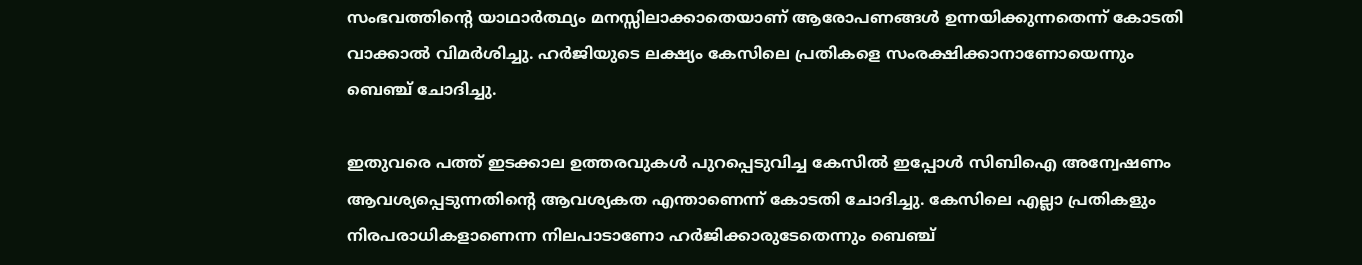സംഭവത്തിന്റെ യാഥാർത്ഥ്യം മനസ്സിലാക്കാതെയാണ് ആരോപണങ്ങൾ ഉന്നയിക്കുന്നതെന്ന് കോടതി വാക്കാൽ വിമർശിച്ചു. ഹർജിയുടെ ലക്ഷ്യം കേസിലെ പ്രതികളെ സംരക്ഷിക്കാനാണോയെന്നും ബെഞ്ച് ചോദിച്ചു.

ഇതുവരെ പത്ത് ഇടക്കാല ഉത്തരവുകൾ പുറപ്പെടുവിച്ച കേസിൽ ഇപ്പോൾ സിബിഐ അന്വേഷണം ആവശ്യപ്പെടുന്നതിന്റെ ആവശ്യകത എന്താണെന്ന് കോടതി ചോദിച്ചു. കേസിലെ എല്ലാ പ്രതികളും നിരപരാധികളാണെന്ന നിലപാടാണോ ഹർജിക്കാരുടേതെന്നും ബെഞ്ച്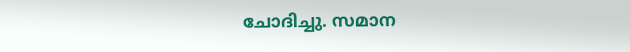ചോദിച്ചു. സമാന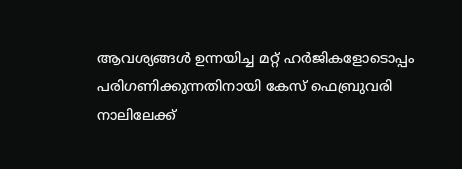ആവശ്യങ്ങൾ ഉന്നയിച്ച മറ്റ് ഹർജികളോടൊപ്പം പരിഗണിക്കുന്നതിനായി കേസ് ഫെബ്രുവരി നാലിലേക്ക്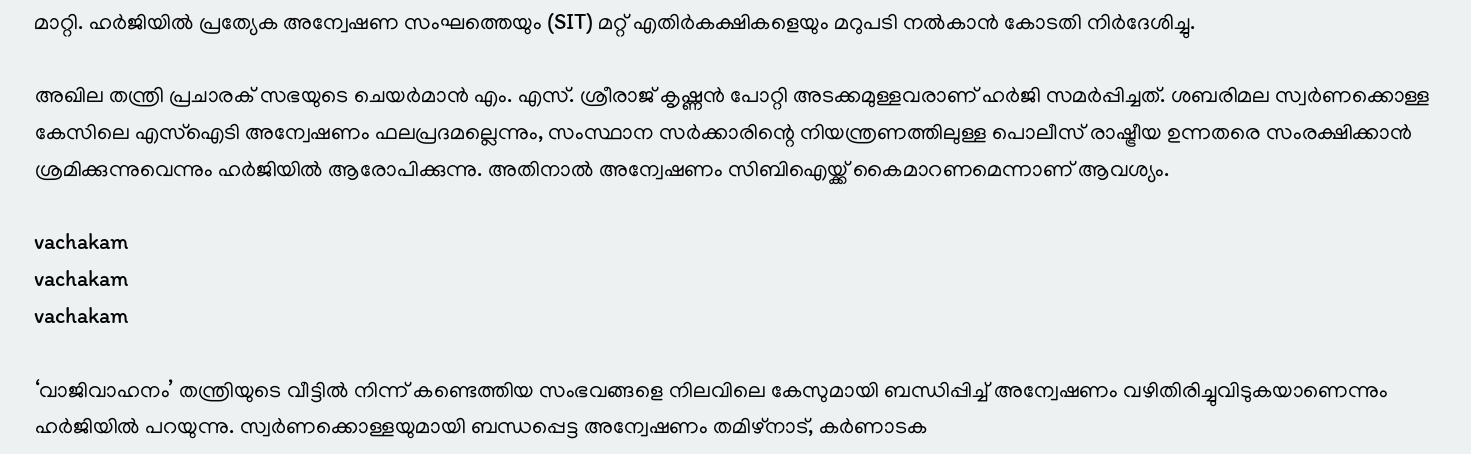മാറ്റി. ഹർജിയിൽ പ്രത്യേക അന്വേഷണ സംഘത്തെയും (SIT) മറ്റ് എതിർകക്ഷികളെയും മറുപടി നൽകാൻ കോടതി നിർദേശിച്ചു.

അഖില തന്ത്രി പ്രചാരക് സഭയുടെ ചെയർമാൻ എം. എസ്. ശ്രീരാജ് കൃഷ്ണൻ പോറ്റി അടക്കമുള്ളവരാണ് ഹർജി സമർപ്പിച്ചത്. ശബരിമല സ്വർണക്കൊള്ള കേസിലെ എസ്‌ഐടി അന്വേഷണം ഫലപ്രദമല്ലെന്നും, സംസ്ഥാന സർക്കാരിന്റെ നിയന്ത്രണത്തിലുള്ള പൊലീസ് രാഷ്ട്രീയ ഉന്നതരെ സംരക്ഷിക്കാൻ ശ്രമിക്കുന്നുവെന്നും ഹർജിയിൽ ആരോപിക്കുന്നു. അതിനാൽ അന്വേഷണം സിബിഐയ്ക്ക് കൈമാറണമെന്നാണ് ആവശ്യം.

vachakam
vachakam
vachakam

‘വാജിവാഹനം’ തന്ത്രിയുടെ വീട്ടിൽ നിന്ന് കണ്ടെത്തിയ സംഭവങ്ങളെ നിലവിലെ കേസുമായി ബന്ധിപ്പിച്ച് അന്വേഷണം വഴിതിരിച്ചുവിടുകയാണെന്നും ഹർജിയിൽ പറയുന്നു. സ്വർണക്കൊള്ളയുമായി ബന്ധപ്പെട്ട അന്വേഷണം തമിഴ്‌നാട്, കർണാടക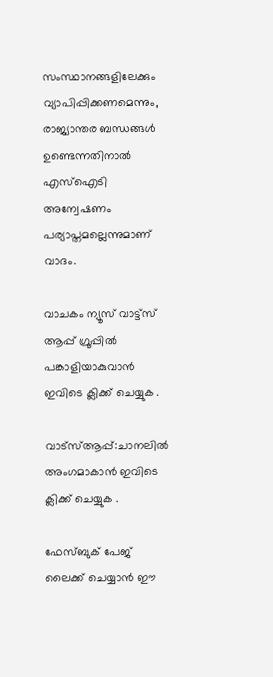സംസ്ഥാനങ്ങളിലേക്കും വ്യാപിപ്പിക്കണമെന്നും, രാജ്യാന്തര ബന്ധങ്ങൾ ഉണ്ടെന്നതിനാൽ എസ്‌ഐടി അന്വേഷണം പര്യാപ്തമല്ലെന്നുമാണ് വാദം.

വാചകം ന്യൂസ് വാട്ട്സ് ആപ്പ് ഗ്രൂപ്പിൽ പങ്കാളിയാകുവാൻ ഇവിടെ ക്ലിക്ക് ചെയ്യുക .

വാട്സ്ആപ്പ്:ചാനലിൽ അംഗമാകാൻ ഇവിടെ ക്ലിക്ക് ചെയ്യുക .

ഫേസ്ബുക് പേജ് ലൈക്ക് ചെയ്യാൻ ഈ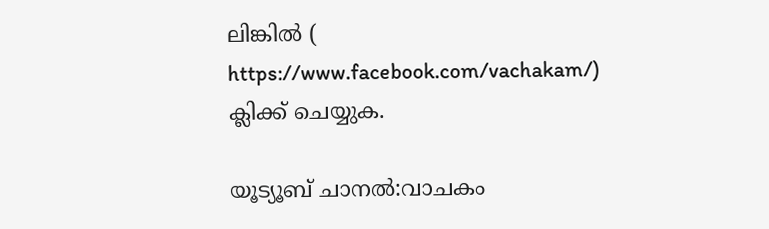ലിങ്കിൽ (
https://www.facebook.com/vachakam/) ക്ലിക്ക് ചെയ്യുക.

യൂട്യൂബ് ചാനൽ:വാചകം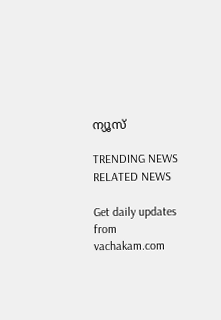ന്യൂസ്

TRENDING NEWS
RELATED NEWS

Get daily updates from vachakam.com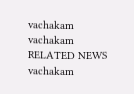vachakam
vachakam
RELATED NEWS
vachakam